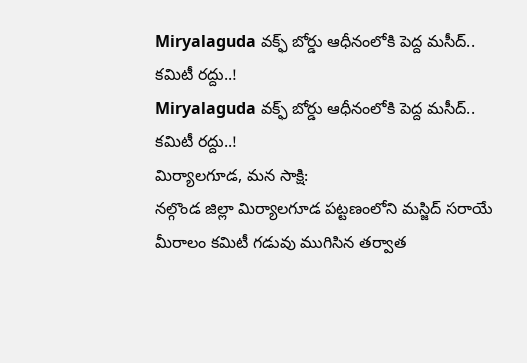Miryalaguda వక్ఫ్ బోర్డు ఆధీనంలోకి పెద్ద మసీద్.. కమిటీ రద్దు..!
Miryalaguda వక్ఫ్ బోర్డు ఆధీనంలోకి పెద్ద మసీద్.. కమిటీ రద్దు..!
మిర్యాలగూడ, మన సాక్షి:
నల్గొండ జిల్లా మిర్యాలగూడ పట్టణంలోని మస్జిద్ సరాయే మీరాలం కమిటీ గడువు ముగిసిన తర్వాత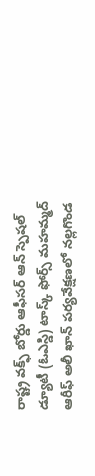రాష్ట్ర వక్ఫ్ బోర్డు ఆఫీసర్ ఆన్ స్పెషల్ డ్యూటీ (ఓఎస్డి) టాస్క్ ఫోర్స్ మహమ్మద్ ఆరీఫ్ అలీ ఖాన్ పర్యవేక్షణలో నల్లగొండ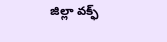జిల్లా వక్ఫ్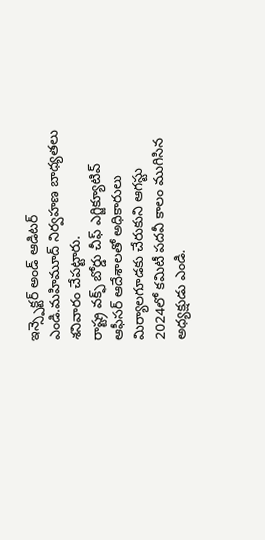ఇన్స్పెక్టర్ అండ్ ఆడిటర్ ఎండి.మహిమూద్ నిర్వహణ బాధ్యతలు శనివారం చేపట్టారు.
రాష్ట్ర వక్ఫ్ బోర్డు చీఫ్ ఎగ్జిక్యూటివ్ ఆఫీసర్ ఆదేశాలతో అధికారులు మిర్యాలగూడకు చేరుకుని ఆగస్టు 2024లో కమిటీ పదవీ కాలం ముగిసిన అధ్యక్షుడు ఎండి.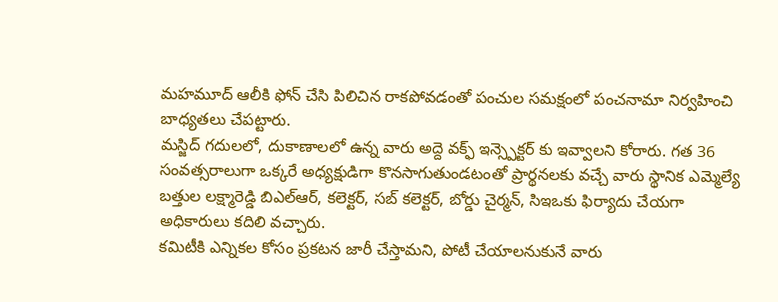మహమూద్ ఆలీకి ఫోన్ చేసి పిలిచిన రాకపోవడంతో పంచుల సమక్షంలో పంచనామా నిర్వహించి బాధ్యతలు చేపట్టారు.
మస్జిద్ గదులలో, దుకాణాలలో ఉన్న వారు అద్దె వక్ఫ్ ఇన్స్పెక్టర్ కు ఇవ్వాలని కోరారు. గత 36 సంవత్సరాలుగా ఒక్కరే అధ్యక్షుడిగా కొనసాగుతుండటంతో ప్రార్థనలకు వచ్చే వారు స్థానిక ఎమ్మెల్యే బత్తుల లక్ష్మారెడ్డి బిఎల్ఆర్, కలెక్టర్, సబ్ కలెక్టర్, బోర్డు చైర్మన్, సిఇఒకు ఫిర్యాదు చేయగా అధికారులు కదిలి వచ్చారు.
కమిటీకి ఎన్నికల కోసం ప్రకటన జారీ చేస్తామని, పోటీ చేయాలనుకునే వారు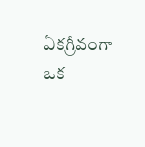ఏకగ్రీవంగా ఒక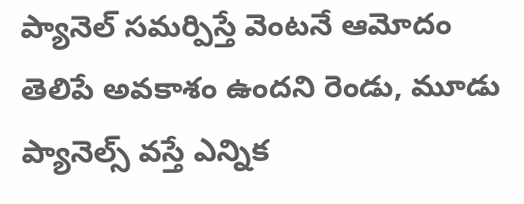ప్యానెల్ సమర్పిస్తే వెంటనే ఆమోదం తెలిపే అవకాశం ఉందని రెండు, మూడు ప్యానెల్స్ వస్తే ఎన్నిక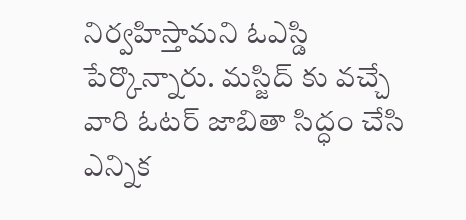నిర్వహిస్తామని ఓఎస్డి పేర్కొన్నారు. మస్జిద్ కు వచ్చే వారి ఓటర్ జాబితా సిద్ధం చేసి ఎన్నిక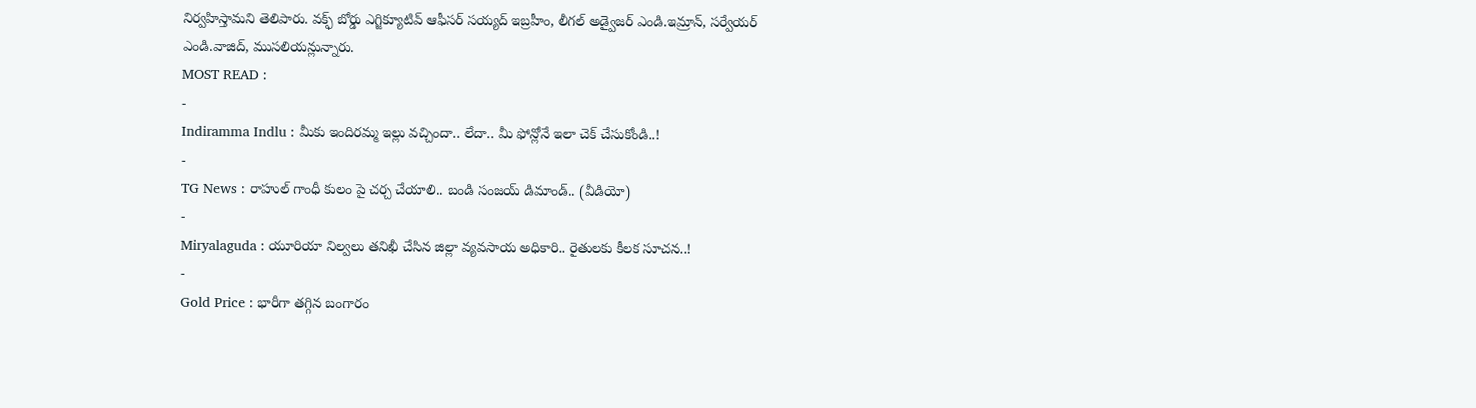నిర్వహిస్తామని తెలిపారు. వక్ఫ్ బోర్డు ఎగ్జిక్యూటివ్ ఆఫీసర్ సయ్యద్ ఇబ్రహీం, లీగల్ అడ్వైజర్ ఎండి.ఇమ్రాన్, సర్వేయర్ ఎండి.వాజిద్, ముసలియన్లున్నారు.
MOST READ :
-
Indiramma Indlu : మీకు ఇందిరమ్మ ఇల్లు వచ్చిందా.. లేదా.. మీ ఫోన్లోనే ఇలా చెక్ చేసుకోండి..!
-
TG News : రాహుల్ గాంధీ కులం పై చర్చ చేయాలి.. బండి సంజయ్ డిమాండ్.. (వీడియో)
-
Miryalaguda : యూరియా నిల్వలు తనిఖీ చేసిన జిల్లా వ్యవసాయ అధికారి.. రైతులకు కీలక సూచన..!
-
Gold Price : భారీగా తగ్గిన బంగారం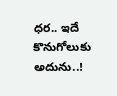ధర.. ఇదే కొనుగోలుకు అదును..!